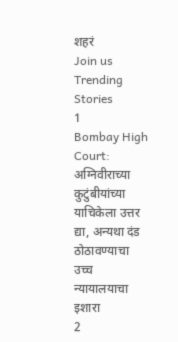शहरं
Join us
Trending Stories
1
Bombay High Court: अग्निवीराच्या कुटुंबीयांच्या याचिकेला उत्तर द्या, अन्यथा दंड ठोठावण्याचा उच्च न्यायालयाचा इशारा
2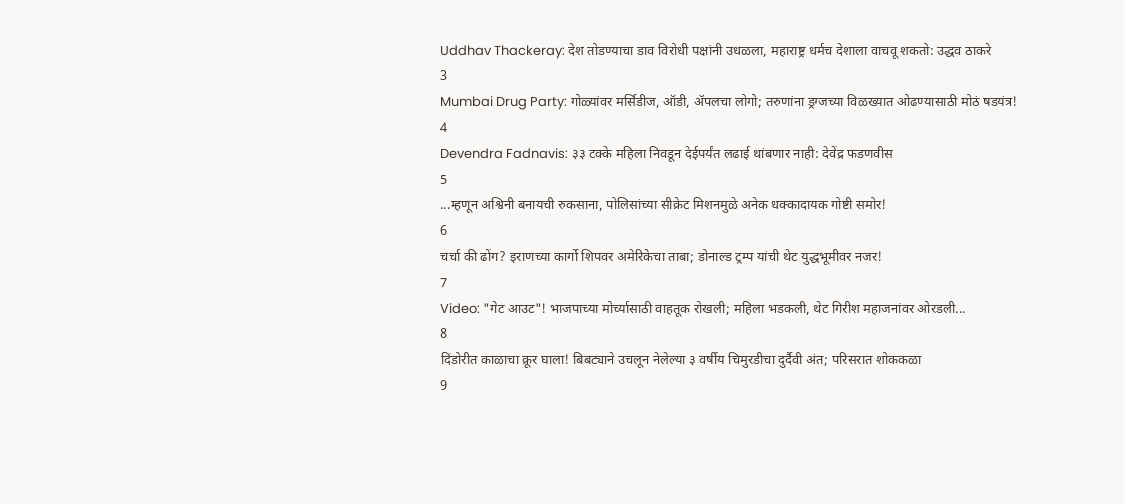Uddhav Thackeray: देश तोडण्याचा डाव विरोधी पक्षांनी उधळला, महाराष्ट्र धर्मच देशाला वाचवू शकतो: उद्धव ठाकरे
3
Mumbai Drug Party: गोळ्यांवर मर्सिडीज, ऑडी, ॲपलचा लोगो; तरुणांना ड्रग्जच्या विळख्यात ओढण्यासाठी मोठं षडयंत्र!
4
Devendra Fadnavis: ३३ टक्के महिला निवडून देईपर्यंत लढाई थांबणार नाही: देवेंद्र फडणवीस
5
...म्हणून अश्विनी बनायची रुकसाना, पोलिसांच्या सीक्रेट मिशनमुळे अनेक धक्कादायक गोष्टी समोर!
6
चर्चा की ढोंग? इराणच्या कार्गो शिपवर अमेरिकेचा ताबा; डोनाल्ड ट्रम्प यांची थेट युद्धभूमीवर नजर!
7
Video: "गेट आउट"! भाजपाच्या मोर्च्यासाठी वाहतूक रोखली; महिला भडकली, थेट गिरीश महाजनांवर ओरडली...
8
दिंडोरीत काळाचा क्रूर घाला! बिबट्याने उचलून नेलेल्या ३ वर्षीय चिमुरडीचा दुर्दैवी अंत; परिसरात शोककळा
9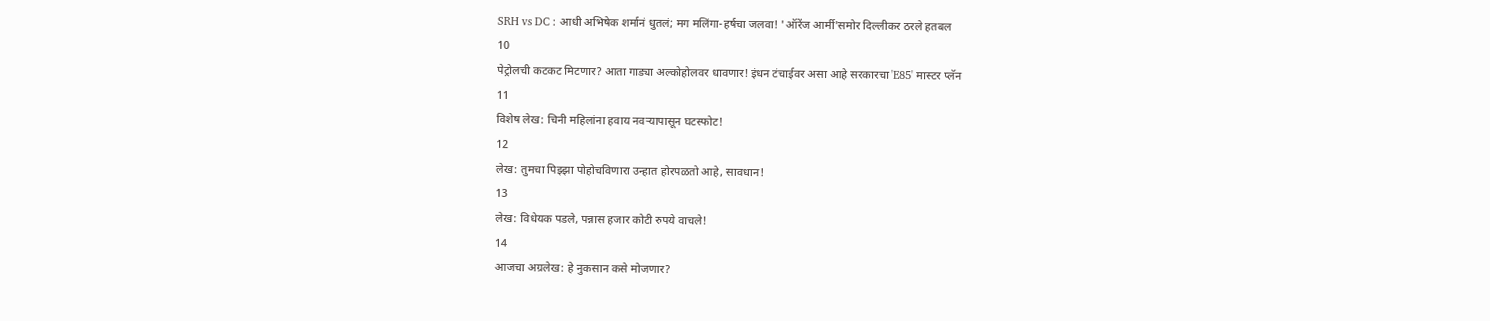SRH vs DC : आधी अभिषेक शर्मानं धुतलं; मग मलिंगा-हर्षचा जलवा! 'ऑरेंज आर्मी'समोर दिल्लीकर ठरले हतबल
10
पेट्रोलची कटकट मिटणार? आता गाड्या अल्कोहोलवर धावणार! इंधन टंचाईवर असा आहे सरकारचा 'E85' मास्टर प्लॅन
11
विशेष लेख: चिनी महिलांना हवाय नवऱ्यापासून घटस्फोट!
12
लेख: तुमचा पिझ्झा पोहोचविणारा उन्हात होरपळतो आहे, सावधान!
13
लेख: विधेयक पडले, पन्नास हजार कोटी रुपये वाचले!
14
आजचा अग्रलेख: हे नुकसान कसे मोजणार?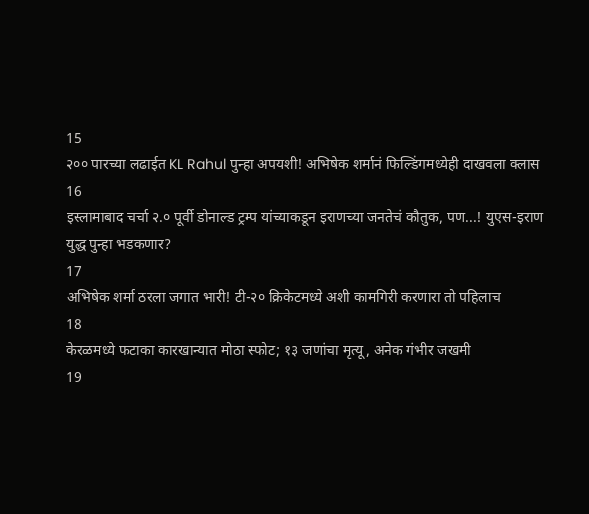15
२०० पारच्या लढाईत KL Rahul पुन्हा अपयशी! अभिषेक शर्मानं फिल्डिंगमध्येही दाखवला क्लास
16
इस्लामाबाद चर्चा २.० पूर्वी डोनाल्ड ट्रम्प यांच्याकडून इराणच्या जनतेचं कौतुक, पण...! युएस-इराण युद्ध पुन्हा भडकणार?
17
अभिषेक शर्मा ठरला जगात भारी! टी-२० क्रिकेटमध्ये अशी कामगिरी करणारा तो पहिलाच
18
केरळमध्ये फटाका कारखान्यात मोठा स्फोट; १३ जणांचा मृत्यू, अनेक गंभीर जखमी
19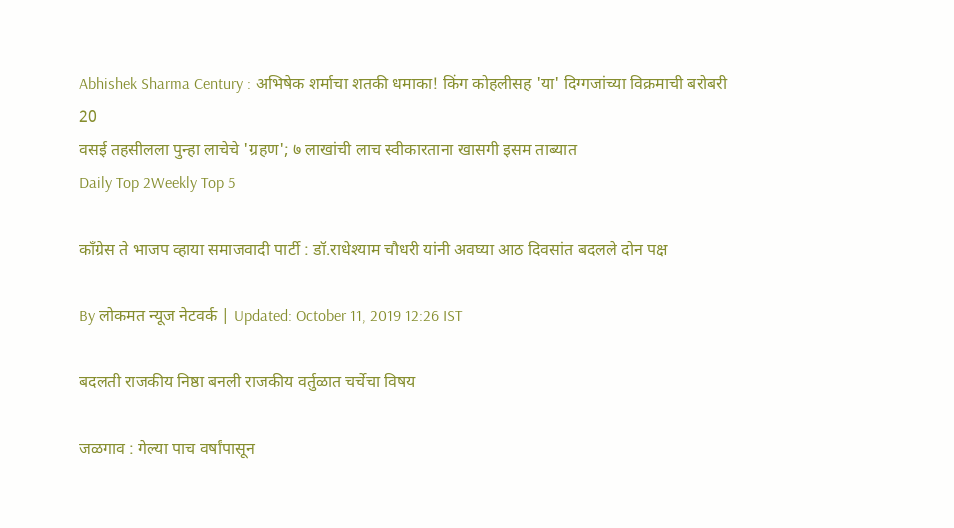Abhishek Sharma Century : अभिषेक शर्माचा शतकी धमाका! किंग कोहलीसह 'या' दिग्गजांच्या विक्रमाची बरोबरी
20
वसई तहसीलला पुन्हा लाचेचे 'ग्रहण'; ७ लाखांची लाच स्वीकारताना खासगी इसम ताब्यात
Daily Top 2Weekly Top 5

काँग्रेस ते भाजप व्हाया समाजवादी पार्टी : डॉ.राधेश्याम चौधरी यांनी अवघ्या आठ दिवसांत बदलले दोन पक्ष

By लोकमत न्यूज नेटवर्क | Updated: October 11, 2019 12:26 IST

बदलती राजकीय निष्ठा बनली राजकीय वर्तुळात चर्चेचा विषय

जळगाव : गेल्या पाच वर्षांपासून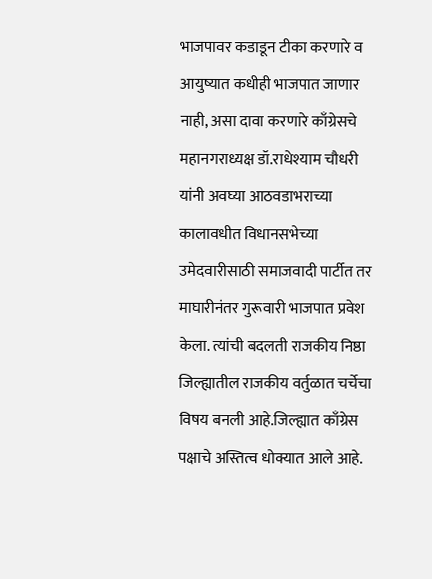भाजपावर कडाडून टीका करणारे व आयुष्यात कधीही भाजपात जाणार नाही, असा दावा करणारे काँग्रेसचे महानगराध्यक्ष डॉ.राधेश्याम चौधरी यांनी अवघ्या आठवडाभराच्या कालावधीत विधानसभेच्या उमेदवारीसाठी समाजवादी पार्टीत तर माघारीनंतर गुरूवारी भाजपात प्रवेश केला. त्यांची बदलती राजकीय निष्ठा जिल्ह्यातील राजकीय वर्तुळात चर्चेचा विषय बनली आहे.जिल्ह्यात काँग्रेस पक्षाचे अस्तित्व धोक्यात आले आहे.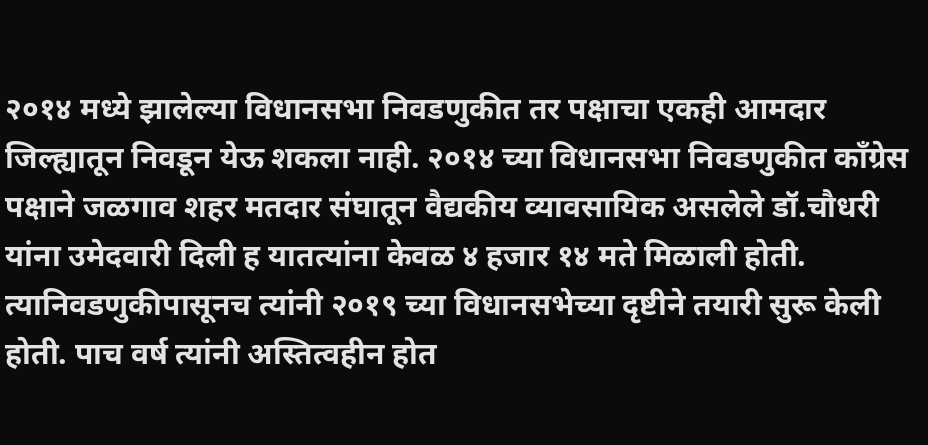२०१४ मध्ये झालेल्या विधानसभा निवडणुकीत तर पक्षाचा एकही आमदार जिल्ह्यातून निवडून येऊ शकला नाही. २०१४ च्या विधानसभा निवडणुकीत काँग्रेस पक्षाने जळगाव शहर मतदार संघातून वैद्यकीय व्यावसायिक असलेले डॉ.चौधरी यांना उमेदवारी दिली ह यातत्यांना केवळ ४ हजार १४ मते मिळाली होती. त्यानिवडणुकीपासूनच त्यांनी २०१९ च्या विधानसभेच्या दृष्टीने तयारी सुरू केली होती. पाच वर्ष त्यांनी अस्तित्वहीन होत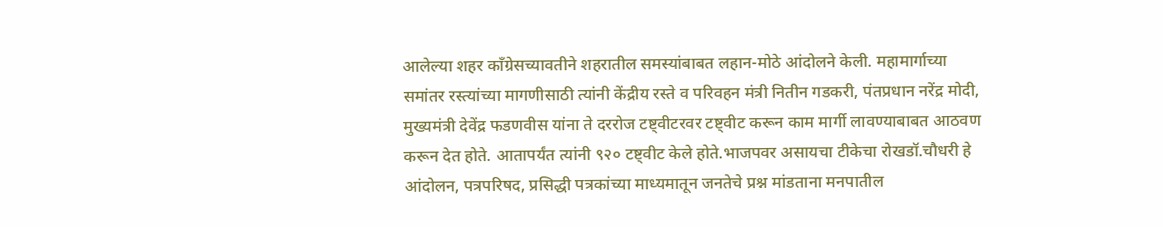आलेल्या शहर काँग्रेसच्यावतीने शहरातील समस्यांबाबत लहान-मोठे आंदोलने केली. महामार्गाच्या समांतर रस्त्यांच्या मागणीसाठी त्यांनी केंद्रीय रस्ते व परिवहन मंत्री नितीन गडकरी, पंतप्रधान नरेंद्र मोदी, मुख्यमंत्री देवेंद्र फडणवीस यांना ते दररोज टष्ट्वीटरवर टष्ट्वीट करून काम मार्गी लावण्याबाबत आठवण करून देत होते. आतापर्यंत त्यांनी ९२० टष्ट्वीट केले होते.भाजपवर असायचा टीकेचा रोखडॉ.चौधरी हे आंदोलन, पत्रपरिषद, प्रसिद्धी पत्रकांच्या माध्यमातून जनतेचे प्रश्न मांडताना मनपातील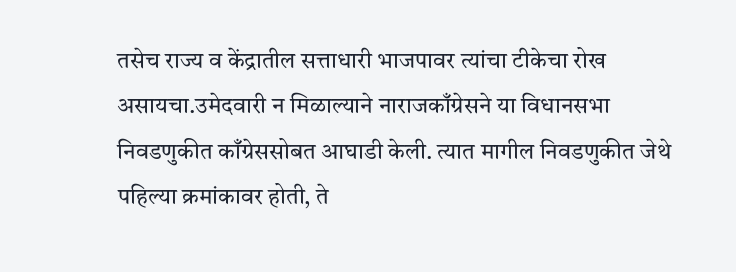तसेच राज्य व केंद्रातील सत्ताधारी भाजपावर त्यांचा टीकेचा रोख असायचा.उमेदवारी न मिळाल्याने नाराजकाँग्रेसने या विधानसभा निवडणुकीत काँग्रेससोबत आघाडी केली. त्यात मागील निवडणुकीत जेथे पहिल्या क्रमांकावर होती, ते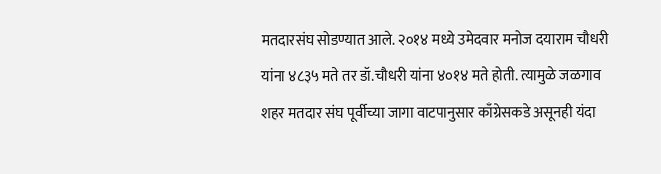मतदारसंघ सोडण्यात आले. २०१४ मध्ये उमेदवार मनोज दयाराम चौधरी यांना ४८३५ मते तर डॉ.चौधरी यांना ४०१४ मते होती. त्यामुळे जळगाव शहर मतदार संघ पूर्वीच्या जागा वाटपानुसार काँग्रेसकडे असूनही यंदा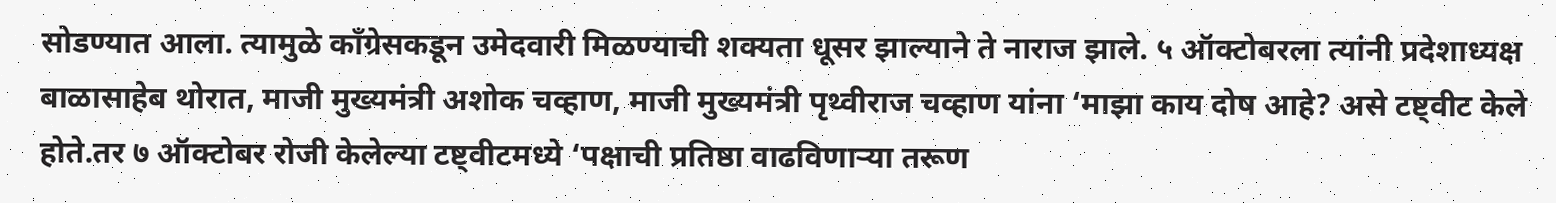सोडण्यात आला. त्यामुळे काँग्रेसकडून उमेदवारी मिळण्याची शक्यता धूसर झाल्याने ते नाराज झाले. ५ ऑक्टोबरला त्यांनी प्रदेशाध्यक्ष बाळासाहेब थोरात, माजी मुख्यमंत्री अशोक चव्हाण, माजी मुख्यमंत्री पृथ्वीराज चव्हाण यांना ‘माझा काय दोष आहे? असे टष्ट्वीट केले होते.तर ७ ऑक्टोबर रोजी केलेल्या टष्ट्वीटमध्ये ‘पक्षाची प्रतिष्ठा वाढविणाऱ्या तरूण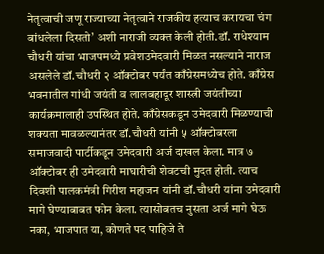नेतृत्वाची जणू राज्याच्या नेतृत्वाने राजकीय हत्याच करायचा चंग बांधलेला दिसतो’ अशी नाराजी व्यक्त केली होती.डॉ. राधेश्याम चौधरी यांचा भाजपमध्ये प्रवेशउमेदवारी मिळत नसल्याने नाराज असलेले डॉ.चौधरी २ ऑक्टोबर पर्यंत काँग्रेसमध्येच होते. काँग्रेस भवनातील गांधी जयंती व लालबहादूर शास्त्री जयंतीच्या कार्यक्रमालाही उपस्थित होते. काँग्रेसकडून उमेदवारी मिळण्याची शक्यता मावळल्यानंतर डॉ.चौधरी यांनी ५ ऑक्टोबरला समाजवादी पार्टीकडून उमेदवारी अर्ज दाखल केला. मात्र ७ ऑक्टोबर ही उमेदवारी माघारीची शेवटची मुदत होती. त्याच दिवशी पालकमंत्री गिरीश महाजन यांनी डॉ.चौधरी यांना उमेदवारी मागे घेण्याबाबत फोन केला. त्यासोबतच नुसता अर्ज मागे घेऊ नका, भाजपात या, कोणते पद पाहिजे ते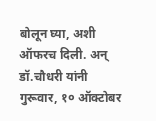बोलून घ्या, अशी ऑफरच दिली. अन् डॉ.चौधरी यांनी गुरूवार, १० ऑक्टोबर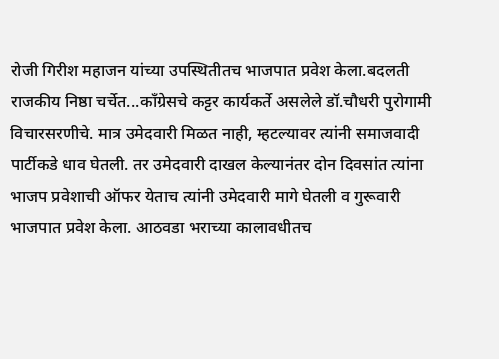रोजी गिरीश महाजन यांच्या उपस्थितीतच भाजपात प्रवेश केला.बदलती राजकीय निष्ठा चर्चेत...काँग्रेसचे कट्टर कार्यकर्ते असलेले डॉ.चौधरी पुरोगामी विचारसरणीचे. मात्र उमेदवारी मिळत नाही, म्हटल्यावर त्यांनी समाजवादी पार्टीकडे धाव घेतली. तर उमेदवारी दाखल केल्यानंतर दोन दिवसांत त्यांना भाजप प्रवेशाची ऑफर येताच त्यांनी उमेदवारी मागे घेतली व गुरूवारी भाजपात प्रवेश केला. आठवडा भराच्या कालावधीतच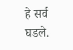हे सर्व घडले.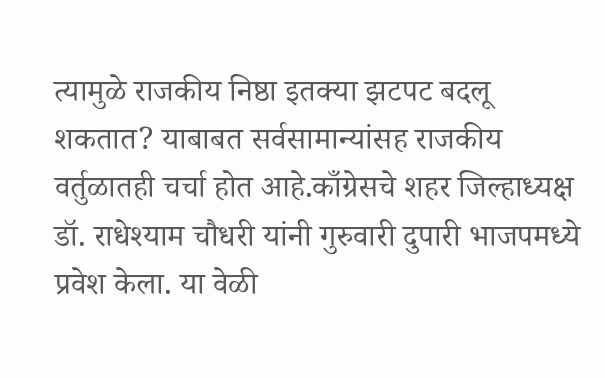त्यामुळे राजकीय निष्ठा इतक्या झटपट बदलू शकतात? याबाबत सर्वसामान्यांसह राजकीय वर्तुळातही चर्चा होत आहे.काँग्रेसचे शहर जिल्हाध्यक्ष डॉ. राधेश्याम चौधरी यांनी गुरुवारी दुपारी भाजपमध्ये प्रवेश केला. या वेळी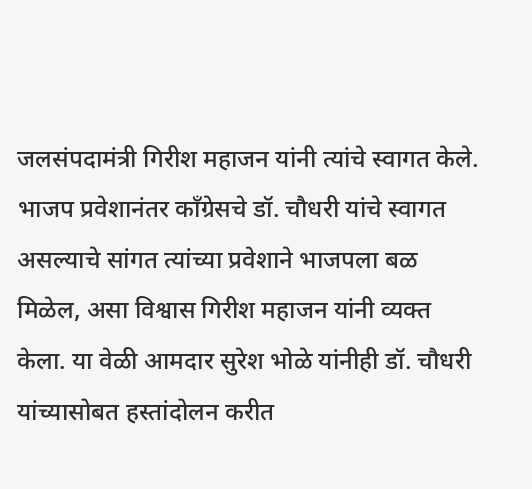जलसंपदामंत्री गिरीश महाजन यांनी त्यांचे स्वागत केले. भाजप प्रवेशानंतर काँग्रेसचे डॉ. चौधरी यांचे स्वागत असल्याचे सांगत त्यांच्या प्रवेशाने भाजपला बळ मिळेल, असा विश्वास गिरीश महाजन यांनी व्यक्त केला. या वेळी आमदार सुरेश भोळे यांनीही डॉ. चौधरी यांच्यासोबत हस्तांदोलन करीत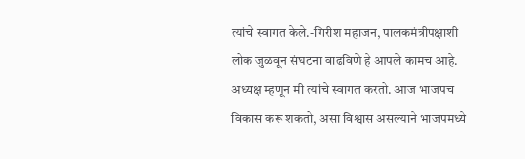त्यांचे स्वागत केले.-गिरीश महाजन, पालकमंत्रीपक्षाशी लोक जुळवून संघटना वाढविणे हे आपले कामच आहे. अध्यक्ष म्हणून मी त्यांचे स्वागत करतो. आज भाजपच विकास करू शकतो, असा विश्वास असल्याने भाजपमध्ये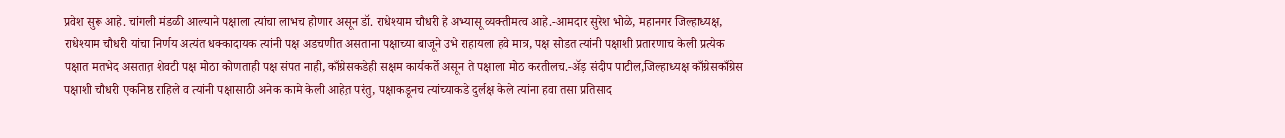प्रवेश सुरू आहे. चांगली मंडळी आल्याने पक्षाला त्यांचा लाभच होणार असून डॉ. राधेश्याम चौधरी हे अभ्यासू व्यक्तीमत्व आहे.-आमदार सुरेश भोळे, महानगर जिल्हाध्यक्ष, राधेश्याम चौधरी यांचा निर्णय अत्यंत धक्कादायक त्यांनी पक्ष अडचणीत असताना पक्षाच्या बाजूने उभे राहायला हवे मात्र, पक्ष सोडत त्यांनी पक्षाशी प्रतारणाच केली प्रत्येक पक्षात मतभेद असतात़ शेवटी पक्ष मोठा कोणताही पक्ष संपत नाही, काँग्रेसकडेही सक्षम कार्यकर्ते असून ते पक्षाला मोठ करतीलच.-अ‍ॅड़ संदीप पाटील,जिल्हाध्यक्ष काँग्रेसकाँग्रेस पक्षाशी चौधरी एकनिष्ठ राहिले व त्यांनी पक्षासाठी अनेक कामे केली आहेत़ परंतु, पक्षाकडूनच त्यांच्याकडे दुर्लक्ष केले त्यांना हवा तसा प्रतिसाद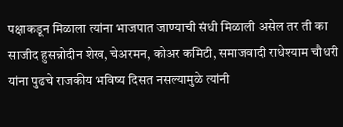पक्षाकडून मिळाला त्यांना भाजपात जाण्याची संधी मिळाली असेल तर ती का साजीद हुसन्नोदीन शेख, चेअरमन, कोअर कमिटी, समाजवादी राधेश्याम चौधरी यांना पुढचे राजकीय भविष्य दिसत नसल्यामुळे त्यांनी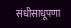संधीसाधूपणा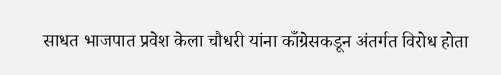साधत भाजपात प्रवेश केला चौधरी यांना काँग्रेसकडून अंतर्गत विरोध होता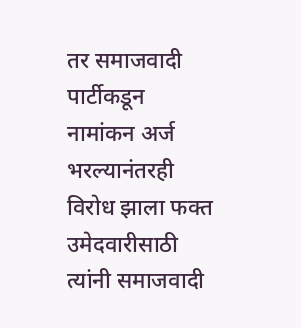तर समाजवादी पार्टीकडून नामांकन अर्ज भरल्यानंतरही विरोध झाला फक्त उमेदवारीसाठी त्यांनी समाजवादी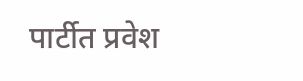पार्टीत प्रवेश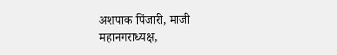अशपाक पिंजारी, माजी महानगराध्यक्ष,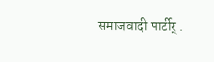समाजवादी पार्टीर् .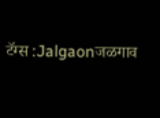टॅग्स :Jalgaonजळगाव